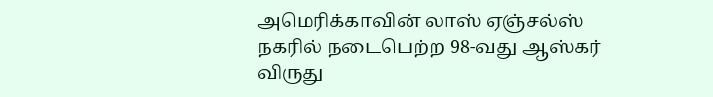அமெரிக்காவின் லாஸ் ஏஞ்சல்ஸ் நகரில் நடைபெற்ற 98-வது ஆஸ்கர் விருது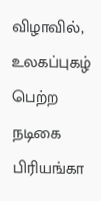விழாவில், உலகப்புகழ் பெற்ற நடிகை பிரியங்கா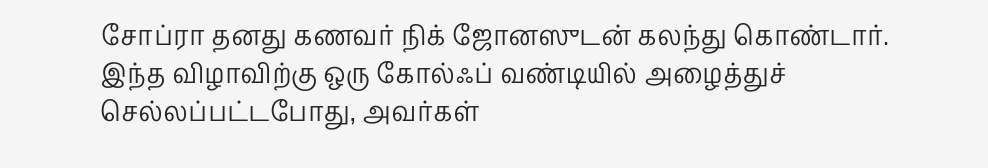சோப்ரா தனது கணவர் நிக் ஜோனஸுடன் கலந்து கொண்டார். இந்த விழாவிற்கு ஒரு கோல்ஃப் வண்டியில் அழைத்துச் செல்லப்பட்டபோது, அவர்கள்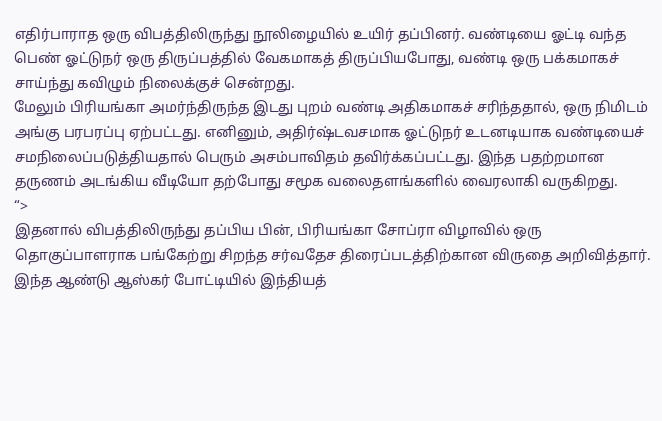எதிர்பாராத ஒரு விபத்திலிருந்து நூலிழையில் உயிர் தப்பினர். வண்டியை ஓட்டி வந்த பெண் ஓட்டுநர் ஒரு திருப்பத்தில் வேகமாகத் திருப்பியபோது, வண்டி ஒரு பக்கமாகச் சாய்ந்து கவிழும் நிலைக்குச் சென்றது.
மேலும் பிரியங்கா அமர்ந்திருந்த இடது புறம் வண்டி அதிகமாகச் சரிந்ததால், ஒரு நிமிடம் அங்கு பரபரப்பு ஏற்பட்டது. எனினும், அதிர்ஷ்டவசமாக ஓட்டுநர் உடனடியாக வண்டியைச் சமநிலைப்படுத்தியதால் பெரும் அசம்பாவிதம் தவிர்க்கப்பட்டது. இந்த பதற்றமான தருணம் அடங்கிய வீடியோ தற்போது சமூக வலைதளங்களில் வைரலாகி வருகிறது.
“>
இதனால் விபத்திலிருந்து தப்பிய பின், பிரியங்கா சோப்ரா விழாவில் ஒரு தொகுப்பாளராக பங்கேற்று சிறந்த சர்வதேச திரைப்படத்திற்கான விருதை அறிவித்தார். இந்த ஆண்டு ஆஸ்கர் போட்டியில் இந்தியத்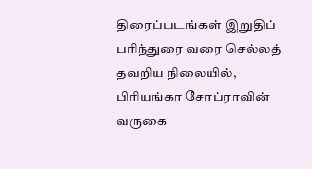திரைப்படங்கள் இறுதிப் பரிந்துரை வரை செல்லத் தவறிய நிலையில், பிரியங்கா சோப்ராவின் வருகை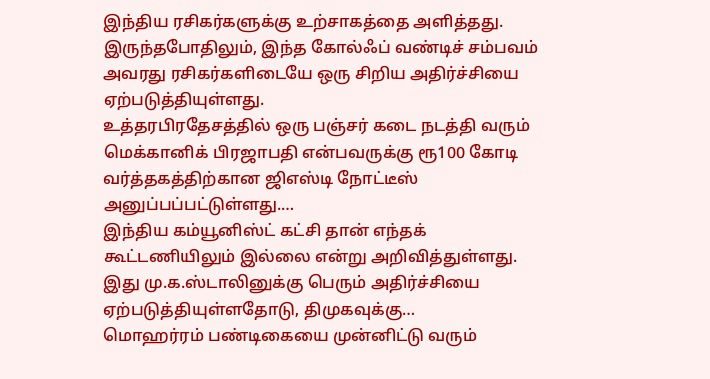இந்திய ரசிகர்களுக்கு உற்சாகத்தை அளித்தது. இருந்தபோதிலும், இந்த கோல்ஃப் வண்டிச் சம்பவம் அவரது ரசிகர்களிடையே ஒரு சிறிய அதிர்ச்சியை ஏற்படுத்தியுள்ளது.
உத்தரபிரதேசத்தில் ஒரு பஞ்சர் கடை நடத்தி வரும் மெக்கானிக் பிரஜாபதி என்பவருக்கு ரூ100 கோடி வர்த்தகத்திற்கான ஜிஎஸ்டி நோட்டீஸ் அனுப்பப்பட்டுள்ளது.…
இந்திய கம்யூனிஸ்ட் கட்சி தான் எந்தக் கூட்டணியிலும் இல்லை என்று அறிவித்துள்ளது. இது மு.க.ஸ்டாலினுக்கு பெரும் அதிர்ச்சியை ஏற்படுத்தியுள்ளதோடு, திமுகவுக்கு…
மொஹர்ரம் பண்டிகையை முன்னிட்டு வரும்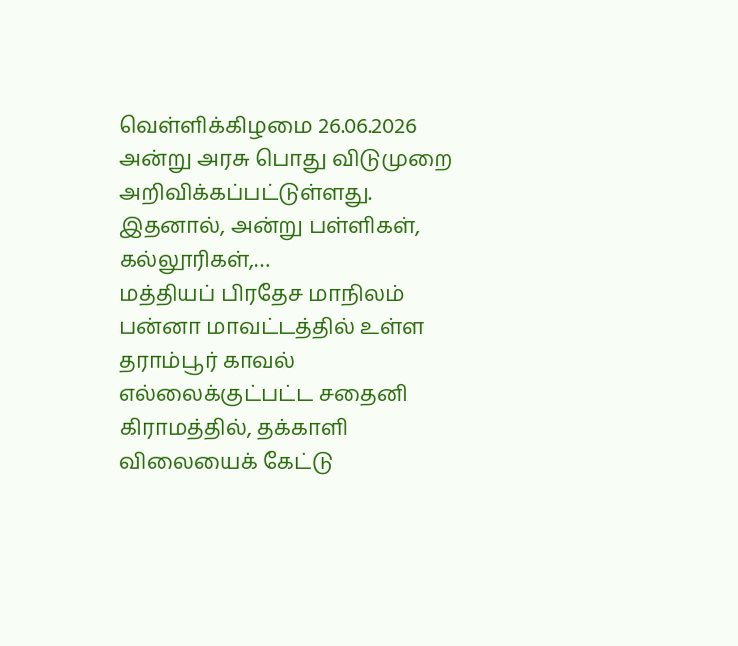வெள்ளிக்கிழமை 26.06.2026 அன்று அரசு பொது விடுமுறை அறிவிக்கப்பட்டுள்ளது. இதனால், அன்று பள்ளிகள், கல்லூரிகள்,…
மத்தியப் பிரதேச மாநிலம் பன்னா மாவட்டத்தில் உள்ள தராம்பூர் காவல் எல்லைக்குட்பட்ட சதைனி கிராமத்தில், தக்காளி விலையைக் கேட்டு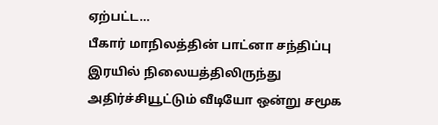ஏற்பட்ட…
பீகார் மாநிலத்தின் பாட்னா சந்திப்பு இரயில் நிலையத்திலிருந்து அதிர்ச்சியூட்டும் வீடியோ ஒன்று சமூக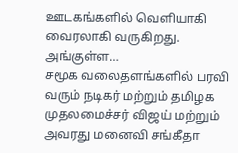ஊடகங்களில் வெளியாகி வைரலாகி வருகிறது. அங்குள்ள…
சமூக வலைதளங்களில் பரவி வரும் நடிகர் மற்றும் தமிழக முதலமைச்சர் விஜய் மற்றும் அவரது மனைவி சங்கீதா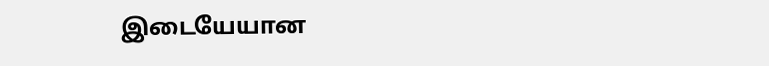இடையேயான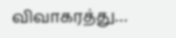விவாகரத்து…